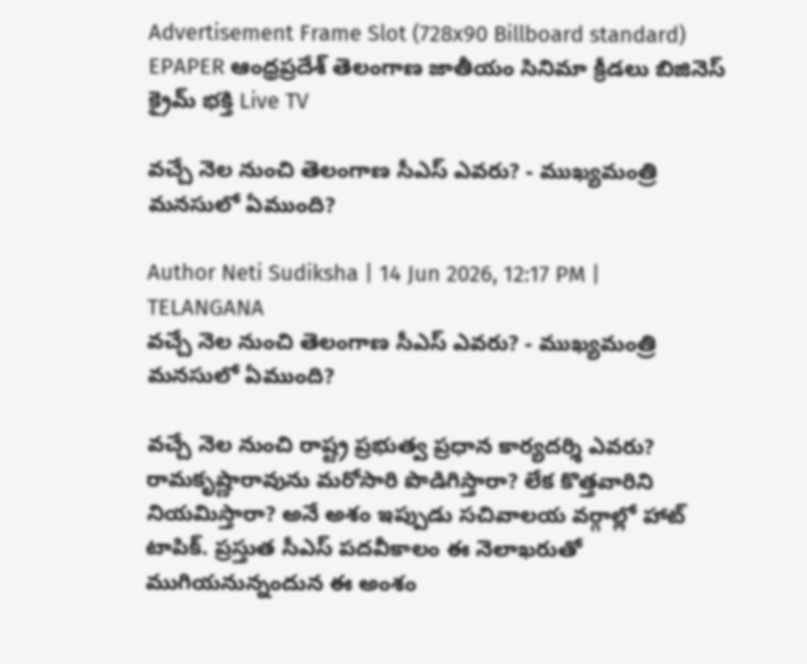Advertisement Frame Slot (728x90 Billboard standard)
EPAPER ఆంధ్రప్రదేశ్ తెలంగాణ జాతీయం సినిమా క్రీడలు బిజినెస్ క్రైమ్ భక్తి Live TV

వచ్చే నెల నుంచి తెలంగాణ సీఎస్ ఎవరు? - ముఖ్యమంత్రి మనసులో ఏముంది?

Author Neti Sudiksha | 14 Jun 2026, 12:17 PM | TELANGANA
వచ్చే నెల నుంచి తెలంగాణ సీఎస్ ఎవరు? - ముఖ్యమంత్రి మనసులో ఏముంది?

వచ్చే నెల నుంచి రాష్ట్ర ప్రభుత్వ ప్రధాన కార్యదర్శి ఎవరు? రామకృష్ణారావును మరోసారి పొడిగిస్తారా? లేక కొత్తవారిని నియమిస్తారా? అనే అశం ఇప్పుడు సచివాలయ వర్గాల్లో హాట్ టాపిక్. ప్రస్తుత సీఎస్ పదవీకాలం ఈ నెలాఖరుతో ముగియనున్నందున ఈ అంశం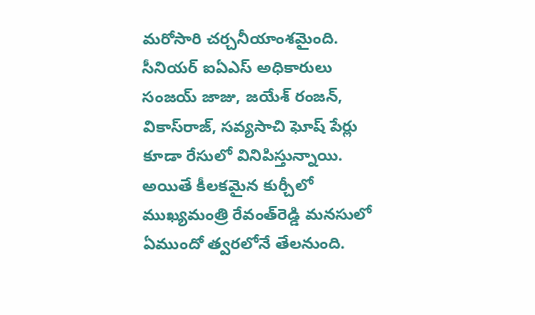మరోసారి చర్చనీయాంశమైంది. సీనియర్ ఐఏఎస్ అధికారులు సంజయ్ జాజు, జయేశ్ రంజన్, వికాస్‌రాజ్, సవ్యసాచి ఘోష్ పేర్లు కూడా రేసులో వినిపిస్తున్నాయి. అయితే కీలకమైన కుర్చీలో ముఖ్యమంత్రి రేవంత్‌రెడ్డి మనసులో ఏముందో త్వరలోనే తేలనుంది.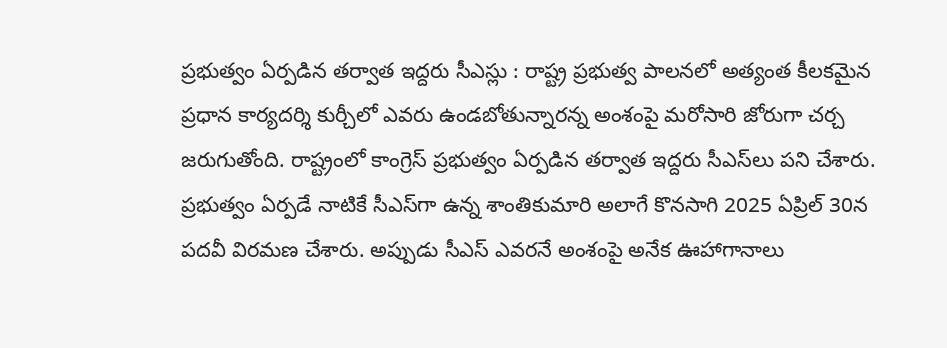ప్రభుత్వం ఏర్పడిన తర్వాత ఇద్దరు సీఎస్లు : రాష్ట్ర ప్రభుత్వ పాలనలో అత్యంత కీలకమైన ప్రధాన కార్యదర్శి కుర్చీలో ఎవరు ఉండబోతున్నారన్న అంశంపై మరోసారి జోరుగా చర్చ జరుగుతోంది. రాష్ట్రంలో కాంగ్రెస్ ప్రభుత్వం ఏర్పడిన తర్వాత ఇద్దరు సీఎస్‌లు పని చేశారు. ప్రభుత్వం ఏర్పడే నాటికే సీఎస్‌గా ఉన్న శాంతికుమారి అలాగే కొనసాగి 2025 ఏప్రిల్ 30న పదవీ విరమణ చేశారు. అప్పుడు సీఎస్ ఎవరనే అంశంపై అనేక ఊహాగానాలు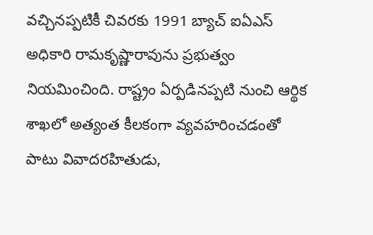వచ్చినప్పటికీ చివరకు 1991 బ్యాచ్ ఐఏఎస్ అధికారి రామకృష్ణారావును ప్రభుత్వం నియమించింది. రాష్ట్రం ఏర్పడినప్పటి నుంచి ఆర్థిక శాఖలో అత్యంత కీలకంగా వ్యవహరించడంతో పాటు వివాదరహితుడు,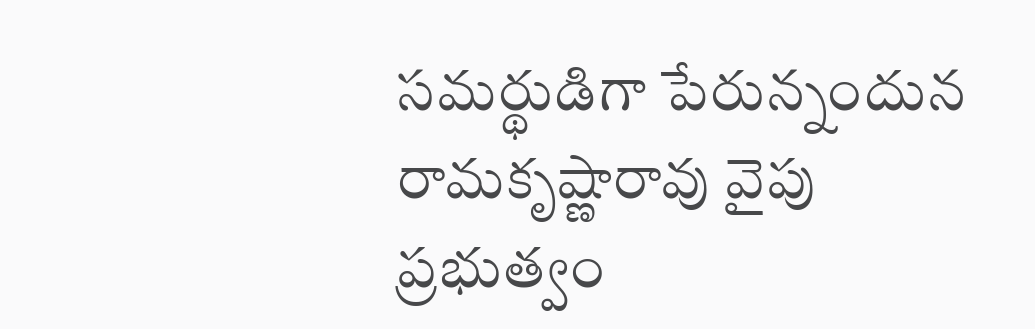సమర్థుడిగా పేరున్నందున రామకృష్ణారావు వైపు ప్రభుత్వం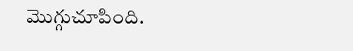మొగ్గుచూపింది.